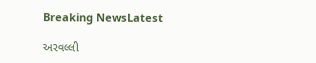Breaking NewsLatest

અરવલ્લી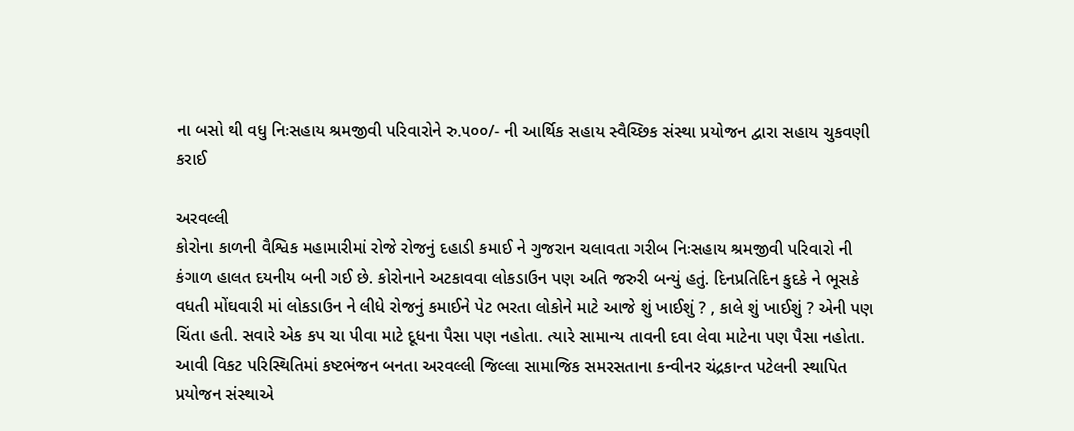ના બસો થી વધુ નિઃસહાય શ્રમજીવી પરિવારોને રુ.૫૦૦/- ની આર્થિક સહાય સ્વૈચ્છિક સંસ્થા પ્રયોજન દ્વારા સહાય ચુકવણી કરાઈ

અરવલ્લી
કોરોના કાળની વૈશ્વિક મહામારીમાં રોજે રોજનું દહાડી કમાઈ ને ગુજરાન ચલાવતા ગરીબ નિઃસહાય શ્રમજીવી પરિવારો ની કંગાળ હાલત દયનીય બની ગઈ છે. કોરોનાને અટકાવવા લોકડાઉન પણ અતિ જરુરી બન્યું હતું. દિનપ્રતિદિન કુદકે ને ભૂસકે વધતી મોંઘવારી માં લોકડાઉન ને લીધે રોજનું કમાઈને પેટ ભરતા લોકોને માટે આજે શું ખાઈશું ? , કાલે શું ખાઈશું ? એની પણ ચિંતા હતી. સવારે એક કપ ચા પીવા માટે દૂધના પૈસા પણ નહોતા. ત્યારે સામાન્ય તાવની દવા લેવા માટેના પણ પૈસા નહોતા. આવી વિકટ પરિસ્થિતિમાં કષ્ટભંજન બનતા અરવલ્લી જિલ્લા સામાજિક સમરસતાના કન્વીનર ચંદ્રકાન્ત પટેલની સ્થાપિત પ્રયોજન સંસ્થાએ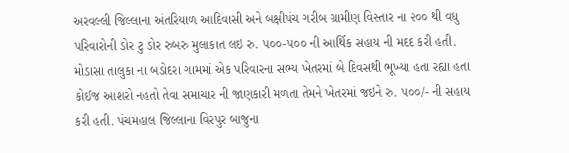અરવલ્લી જિલ્લાના અંતરિયાળ આદિવાસી અને બક્ષીપંચ ગરીબ ગ્રામીણ વિસ્તાર ના ૨૦૦ થી વધુ પરિવારોની ડોર ટુ ડોર રુબરુ મુલાકાત લઇ રુ. ૫૦૦-૫૦૦ ની આર્થિક સહાય ની મદદ કરી હતી. મોડાસા તાલુકા ના બડોદરા ગામમાં એક પરિવારના સભ્ય ખેતરમાં બે દિવસથી ભૂખ્યા હતા રહ્યા હતા કોઈજ આશરો નહતો તેવા સમાચાર ની જાણકારી મળતા તેમને ખેતરમાં જઇને રુ. ૫૦૦/- ની સહાય કરી હતી. પંચમહાલ જિલ્લાના વિરપુર બાજુના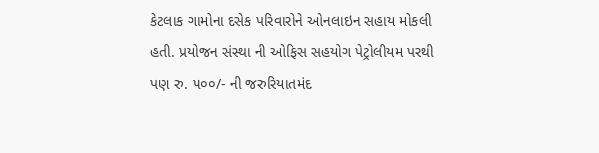કેટલાક ગામોના દસેક પરિવારોને ઓનલાઇન સહાય મોકલી હતી. પ્રયોજન સંસ્થા ની ઓફિસ સહયોગ પેટ્રોલીયમ પરથી પણ રુ. ૫૦૦/- ની જરુરિયાતમંદ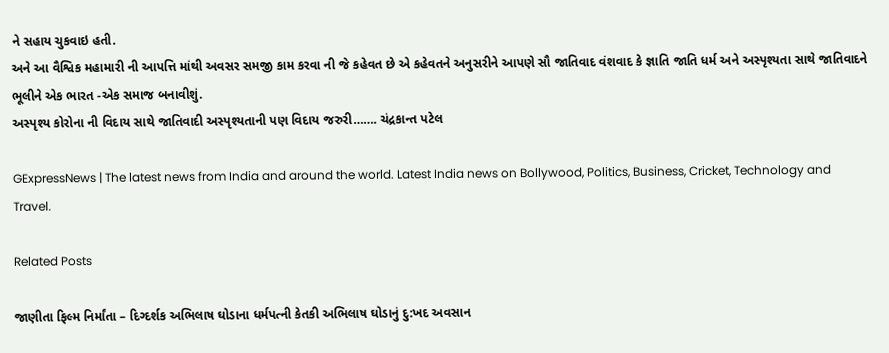ને સહાય ચુકવાઇ હતી.
અને આ વૈશ્વિક મહામારી ની આપત્તિ માંથી અવસર સમજી કામ કરવા ની જે કહેવત છે એ કહેવતને અનુસરીને આપણે સૌ જાતિવાદ વંશવાદ કે જ્ઞાતિ જાતિ ધર્મ અને અસ્પૃશ્યતા સાથે જાતિવાદને ભૂલીને એક ભારત -એક સમાજ બનાવીશું.
અસ્પૃશ્ય કોરોના ની વિદાય સાથે જાતિવાદી અસ્પૃશ્યતાની પણ વિદાય જરુરી……. ચંદ્રકાન્ત પટેલ

GExpressNews | The latest news from India and around the world. Latest India news on Bollywood, Politics, Business, Cricket, Technology and Travel.

Related Posts

જાણીતા ફિલ્મ નિર્માંતા – દિગ્દર્શક અભિલાષ ઘોડાના ધર્મપત્ની કેતકી અભિલાષ ઘોડાનું દુ:ખદ અવસાન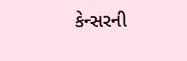કેન્સરની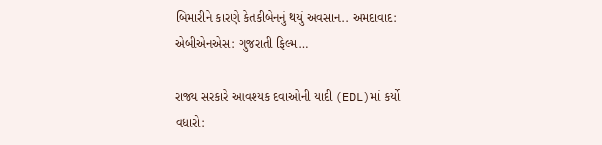બિમારીને કારણે કેતકીબેનનું થયું અવસાન.. અમદાવાદ: એબીએનએસ: ગુજરાતી ફિલ્મ…

રાજ્ય સરકારે આવશ્યક દવાઓની યાદી (EDL)માં કર્યો વધારો: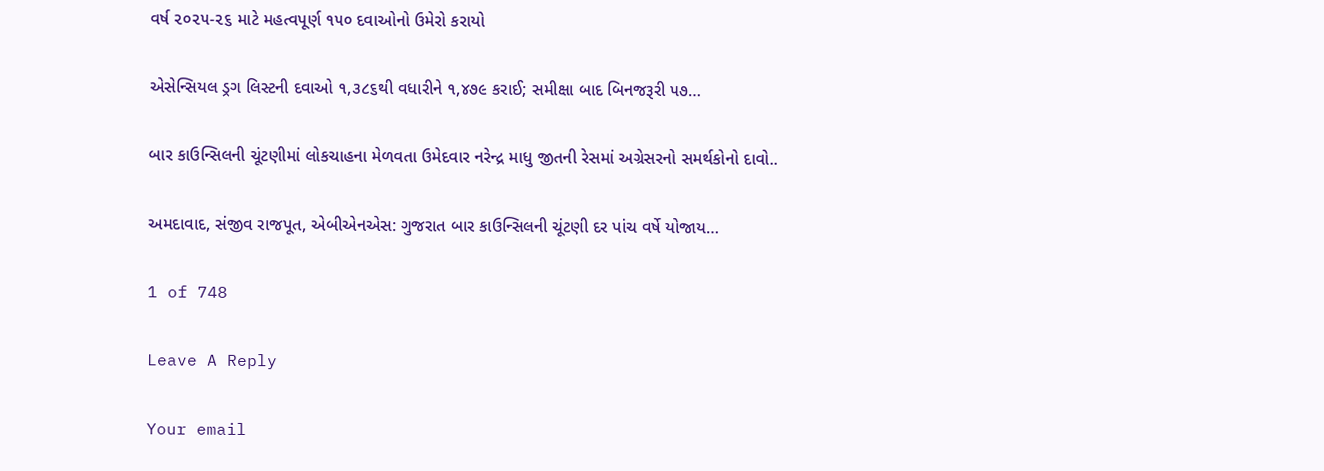વર્ષ ૨૦૨૫-૨૬ માટે મહત્વપૂર્ણ ૧૫૦ દવાઓનો ઉમેરો કરાયો

એસેન્સિયલ ડ્રગ લિસ્ટની દવાઓ ૧,૩૮૬થી વધારીને ૧,૪૭૯ કરાઈ; સમીક્ષા બાદ બિનજરૂરી ૫૭…

બાર કાઉન્સિલની ચૂંટણીમાં લોકચાહના મેળવતા ઉમેદવાર નરેન્દ્ર માધુ જીતની રેસમાં અગ્રેસરનો સમર્થકોનો દાવો..

અમદાવાદ, સંજીવ રાજપૂત, એબીએનએસ: ગુજરાત બાર કાઉન્સિલની ચૂંટણી દર પાંચ વર્ષે યોજાય…

1 of 748

Leave A Reply

Your email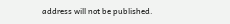address will not be published.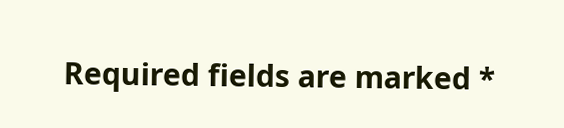Required fields are marked *